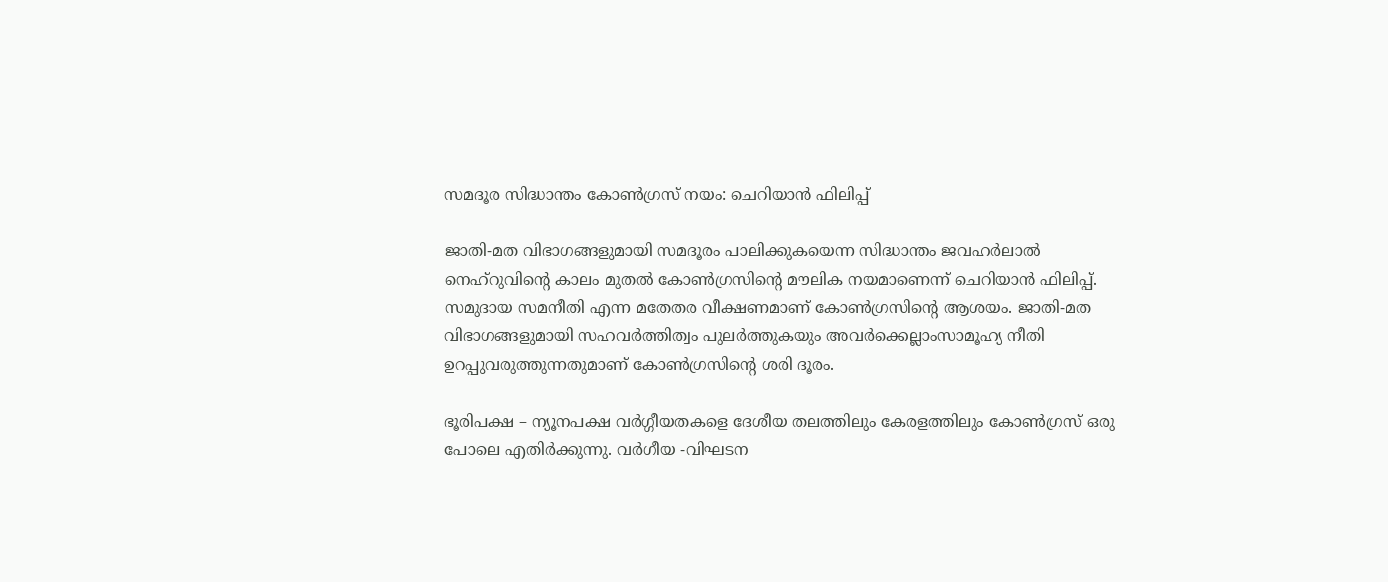സമദൂര സിദ്ധാന്തം കോണ്‍ഗ്രസ് നയം: ചെറിയാന്‍ ഫിലിപ്പ്

ജാതി-മത വിഭാഗങ്ങളുമായി സമദൂരം പാലിക്കുകയെന്ന സിദ്ധാന്തം ജവഹര്‍ലാല്‍ നെഹ്‌റുവിന്റെ കാലം മുതല്‍ കോണ്‍ഗ്രസിന്റെ മൗലിക നയമാണെന്ന് ചെറിയാന്‍ ഫിലിപ്പ്. സമുദായ സമനീതി എന്ന മതേതര വീക്ഷണമാണ് കോണ്‍ഗ്രസിന്റെ ആശയം. ജാതി-മത വിഭാഗങ്ങളുമായി സഹവര്‍ത്തിത്വം പുലര്‍ത്തുകയും അവര്‍ക്കെല്ലാംസാമൂഹ്യ നീതി ഉറപ്പുവരുത്തുന്നതുമാണ് കോണ്‍ഗ്രസിന്റെ ശരി ദൂരം.

ഭൂരിപക്ഷ – ന്യൂനപക്ഷ വര്‍ഗ്ഗീയതകളെ ദേശീയ തലത്തിലും കേരളത്തിലും കോണ്‍ഗ്രസ് ഒരു പോലെ എതിര്‍ക്കുന്നു. വര്‍ഗീയ -വിഘടന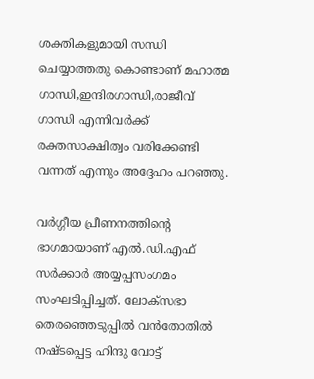ശക്തികളുമായി സന്ധി ചെയ്യാത്തതു കൊണ്ടാണ് മഹാത്മ ഗാന്ധി,ഇന്ദിരഗാന്ധി,രാജീവ് ഗാന്ധി എന്നിവര്‍ക്ക് രക്തസാക്ഷിത്വം വരിക്കേണ്ടി വന്നത് എന്നും അദ്ദേഹം പറഞ്ഞു.

വര്‍ഗ്ഗീയ പ്രീണനത്തിന്റെ ഭാഗമായാണ് എല്‍.ഡി.എഫ് സര്‍ക്കാര്‍ അയ്യപ്പസംഗമം സംഘടിപ്പിച്ചത്. ലോക്‌സഭാ തെരഞ്ഞെടുപ്പില്‍ വന്‍തോതില്‍ നഷ്ടപ്പെട്ട ഹിന്ദു വോട്ട്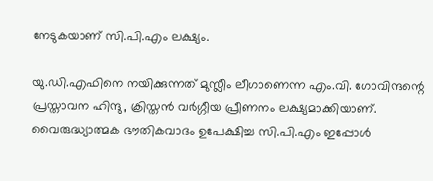നേടുകയാണ് സി.പി.എം ലക്ഷ്യം.

യു.ഡി.എഫിനെ നയിക്കുന്നത് മുസ്ലീം ലീഗാണെന്ന എം.വി. ഗോവിന്ദന്റെ പ്രസ്താവന ഹിന്ദു, ക്രിസ്തന്‍ വര്‍ഗ്ഗീയ പ്രീണനം ലക്ഷ്യമാക്കിയാണ്. വൈരുദ്ധ്യാത്മക ഭൗതികവാദം ഉപേക്ഷിച്ച സി.പി.എം ഇപ്പോള്‍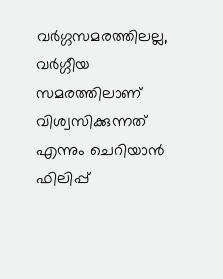വര്‍ഗ്ഗസമരത്തിലല്ല, വര്‍ഗ്ഗീയ സമരത്തിലാണ് വിശ്വസിക്കുന്നത് എന്നും ചെറിയാന്‍ ഫിലിപ്പ്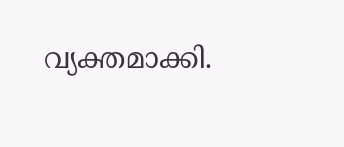വ്യക്തമാക്കി.